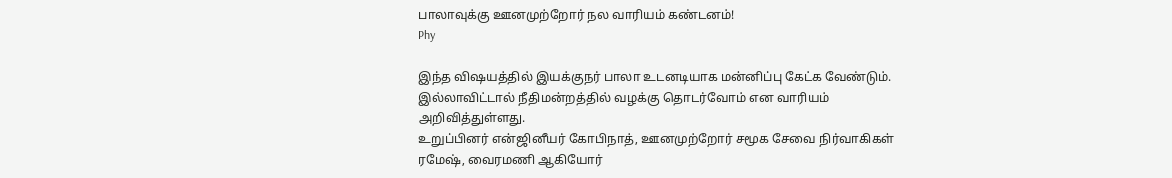பாலாவுக்கு ஊனமுற்றோர் நல வாரியம் கண்டனம்!
Phy

இந்த விஷயத்தில் இயக்குநர் பாலா உடனடியாக மன்னிப்பு கேட்க வேண்டும். இல்லாவிட்டால் நீதிமன்றத்தில் வழக்கு தொடர்வோம் என வாரியம் அறிவித்துள்ளது.
உறுப்பினர் என்ஜினீயர் கோபிநாத், ஊனமுற்றோர் சமூக சேவை நிர்வாகிகள் ரமேஷ், வைரமணி ஆகியோர்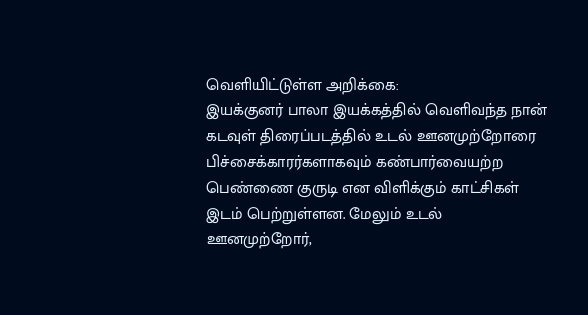வெளியிட்டுள்ள அறிக்கை:
இயக்குனர் பாலா இயக்கத்தில் வெளிவந்த நான் கடவுள் திரைப்படத்தில் உடல் ஊனமுற்றோரை பிச்சைக்காரர்களாகவும் கண்பார்வையற்ற பெண்ணை குருடி என விளிக்கும் காட்சிகள் இடம் பெற்றுள்ளன. மேலும் உடல் ஊனமுற்றோர்,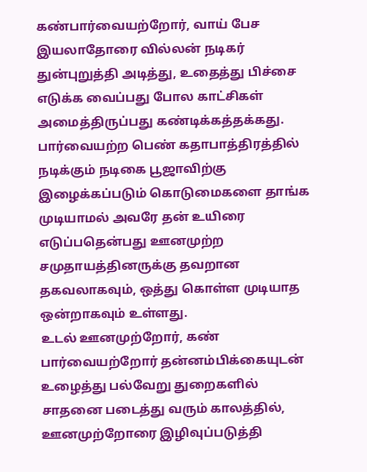கண்பார்வையற்றோர், வாய் பேச இயலாதோரை வில்லன் நடிகர் துன்புறுத்தி அடித்து, உதைத்து பிச்சை எடுக்க வைப்பது போல காட்சிகள் அமைத்திருப்பது கண்டிக்கத்தக்கது.
பார்வையற்ற பெண் கதாபாத்திரத்தில் நடிக்கும் நடிகை பூஜாவிற்கு இழைக்கப்படும் கொடுமைகளை தாங்க முடியாமல் அவரே தன் உயிரை எடுப்பதென்பது ஊனமுற்ற சமுதாயத்தினருக்கு தவறான தகவலாகவும், ஒத்து கொள்ள முடியாத ஒன்றாகவும் உள்ளது.
உடல் ஊனமுற்றோர், கண் பார்வையற்றோர் தன்னம்பிக்கையுடன் உழைத்து பல்வேறு துறைகளில் சாதனை படைத்து வரும் காலத்தில், ஊனமுற்றோரை இழிவுப்படுத்தி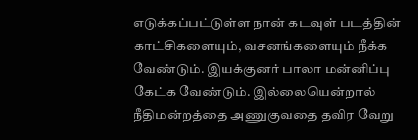எடுக்கப்பட்டுள்ள நான் கடவுள் படத்தின் காட்சிகளையும், வசனங்களையும் நீக்க வேண்டும். இயக்குனர் பாலா மன்னிப்பு கேட்க வேண்டும். இல்லையென்றால் நீதிமன்றத்தை அணுகுவதை தவிர வேறு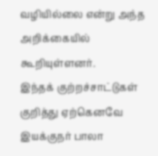வழியில்லை என்று அந்த அறிக்கையில் கூறியுள்ளனர்.
இந்தக் குற்றச்சாட்டுகள் குறித்து ஏற்கெனவே இயக்குநர் பாலா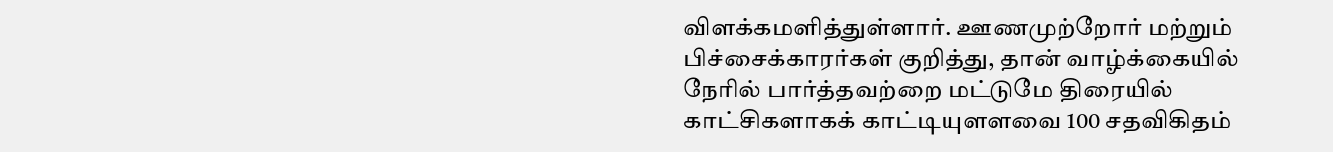விளக்கமளித்துள்ளார். ஊணமுற்றோர் மற்றும் பிச்சைக்காரர்கள் குறித்து, தான் வாழ்க்கையில் நேரில் பார்த்தவற்றை மட்டுமே திரையில் காட்சிகளாகக் காட்டியுளளவை 100 சதவிகிதம்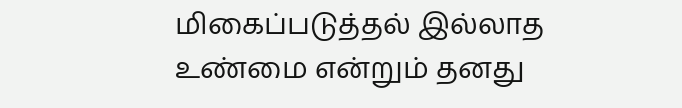மிகைப்படுத்தல் இல்லாத உண்மை என்றும் தனது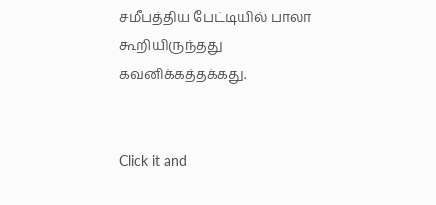சமீபத்திய பேட்டியில் பாலா கூறியிருந்தது கவனிக்கத்தக்கது.


Click it and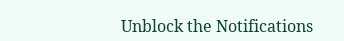Unblock the Notifications